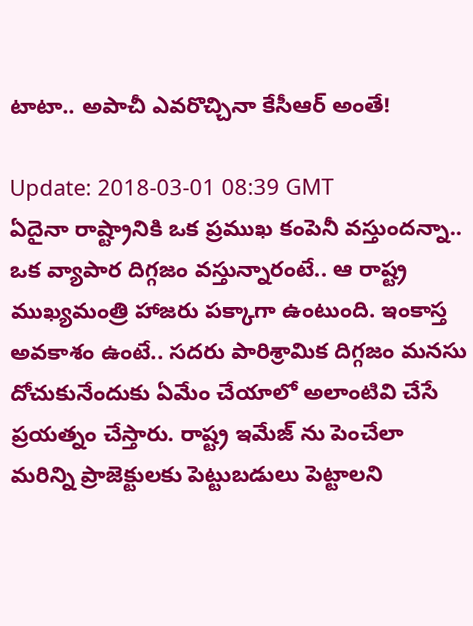టాటా.. అపాచీ ఎవ‌రొచ్చినా కేసీఆర్ అంతే!

Update: 2018-03-01 08:39 GMT
ఏదైనా రాష్ట్రానికి ఒక ప్ర‌ముఖ కంపెనీ వ‌స్తుంద‌న్నా.. ఒక వ్యాపార దిగ్గ‌జం వ‌స్తున్నారంటే.. ఆ రాష్ట్ర ముఖ్య‌మంత్రి హాజ‌రు ప‌క్కాగా ఉంటుంది. ఇంకాస్త అవ‌కాశం ఉంటే.. స‌ద‌రు పారిశ్రామిక దిగ్గ‌జం మ‌న‌సు దోచుకునేందుకు ఏమేం చేయాలో అలాంటివి చేసే ప్ర‌య‌త్నం చేస్తారు. రాష్ట్ర ఇమేజ్ ను పెంచేలా మ‌రిన్ని ప్రాజెక్టుల‌కు పెట్టుబ‌డులు పెట్టాల‌ని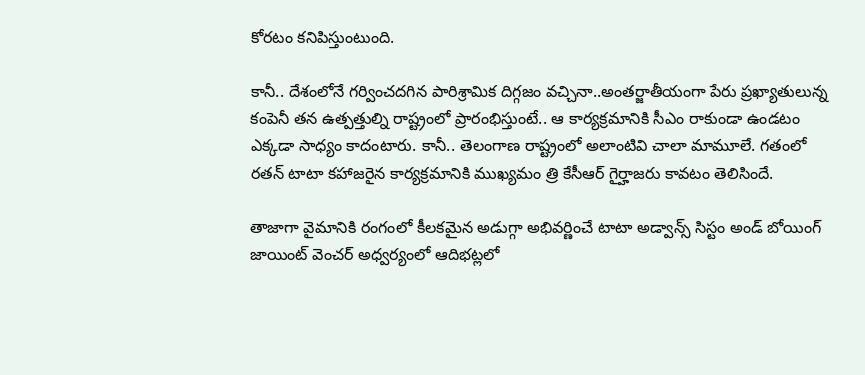కోర‌టం క‌నిపిస్తుంటుంది.

కానీ.. దేశంలోనే గ‌ర్వించ‌ద‌గిన పారిశ్రామిక దిగ్గ‌జం వ‌చ్చినా..అంత‌ర్జాతీయంగా పేరు ప్ర‌ఖ్యాతులున్న కంపెనీ త‌న ఉత్ప‌త్తుల్ని రాష్ట్రంలో ప్రారంభిస్తుంటే.. ఆ కార్య‌క్ర‌మానికి సీఎం రాకుండా ఉండ‌టం ఎక్క‌డా సాధ్యం కాదంటారు. కానీ.. తెలంగాణ రాష్ట్రంలో అలాంటివి చాలా మామూలే. గ‌తంలో ర‌త‌న్ టాటా క‌హాజ‌రైన కార్య‌క్ర‌మానికి ముఖ్య‌మం త్రి కేసీఆర్ గైర్హాజ‌రు కావ‌టం తెలిసిందే.

తాజాగా వైమానికి రంగంలో కీల‌క‌మైన అడుగ్గా అభివ‌ర్ణించే టాటా అడ్వాన్స్ సిస్టం అండ్ బోయింగ్ జాయింట్ వెంచ‌ర్ అధ్వ‌ర్యంలో ఆదిభ‌ట్ల‌లో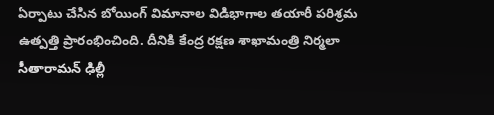ఏర్పాటు చేసిన బోయింగ్ విమానాల విడిభాగాల త‌యారీ ప‌రిశ్ర‌మ ఉత్ప‌త్తి ప్రారంభించింది. దీనికి కేంద్ర ర‌క్ష‌ణ శాఖామంత్రి నిర్మ‌లా సీతారామ‌న్ ఢిల్లీ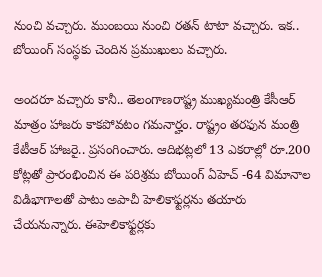నుంచి వ‌చ్చారు. ముంబ‌యి నుంచి ర‌త‌న్ టాటా వ‌చ్చారు. ఇక‌.. బోయింగ్ సంస్థ‌కు చెందిన ప్ర‌ముఖులు వ‌చ్చారు.

అంద‌రూ వ‌చ్చారు కానీ.. తెలంగాణ‌రాష్ట్ర ముఖ్య‌మంత్రి కేసీఆర్ మాత్రం హాజ‌రు కాక‌పోవ‌టం గ‌మ‌నార్హం. రాష్ట్రం త‌ర‌ఫున మంత్రి కేటీఆర్ హాజ‌రై.. ప్ర‌సంగించారు. ఆదిభ‌ట్ల‌లో 13 ఎక‌రాల్లో రూ.200 కోట్ల‌తో ప్రారంభించిన ఈ పరిశ్ర‌మ బోయింగ్ ఏహెచ్ -64 విమానాల విడిభాగాల‌తో పాటు అపాచీ హెలికాఫ్ట‌ర్ల‌ను త‌యారు చేయనున్నారు. ఈహెలికాఫ్ట‌ర్ల‌కు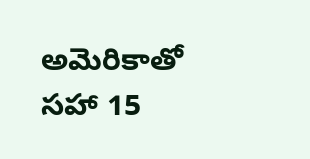అమెరికాతో స‌హా 15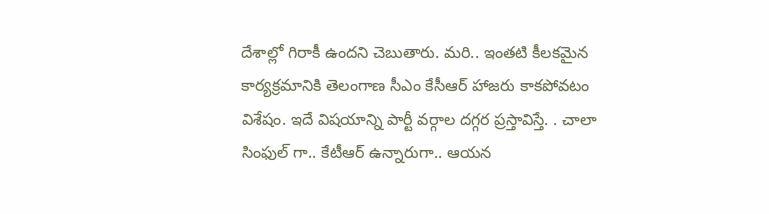దేశాల్లో గిరాకీ ఉంద‌ని చెబుతారు. మ‌రి.. ఇంత‌టి కీల‌క‌మైన కార్య‌క్ర‌మానికి తెలంగాణ సీఎం కేసీఆర్ హాజ‌రు కాక‌పోవ‌టం విశేషం. ఇదే విష‌యాన్ని పార్టీ వ‌ర్గాల ద‌గ్గ‌ర ప్ర‌స్తావిస్తే. . చాలా సింఫుల్ గా.. కేటీఆర్ ఉన్నారుగా.. ఆయ‌న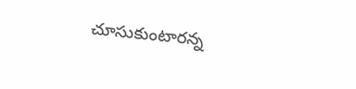చూసుకుంటార‌న్న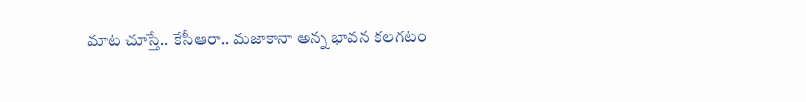మాట చూస్తే.. కేసీఆరా.. మ‌జాకానా అన్న భావ‌న క‌ల‌గ‌టం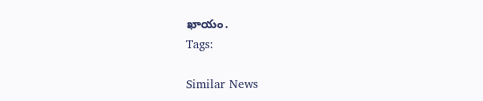ఖాయం.
Tags:

Similar News